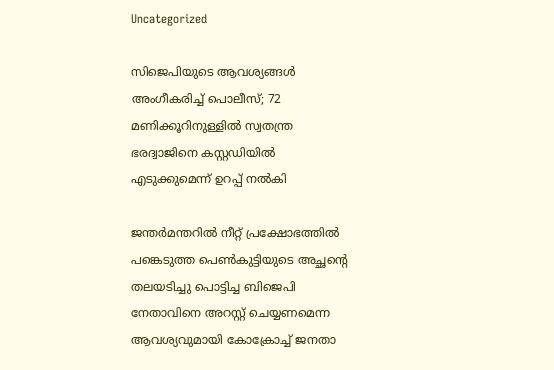Uncategorized

സിജെപിയുടെ ആവശ്യങ്ങൾ അംഗീകരിച്ച് പൊലീസ്; 72 മണിക്കൂറിനുള്ളിൽ സ്വതന്ത്ര ഭരദ്വാജിനെ കസ്റ്റഡിയിൽ എടുക്കുമെന്ന് ഉറപ്പ് നൽകി

ജന്തർമന്തറിൽ നീറ്റ് പ്രക്ഷോഭത്തിൽ പങ്കെടുത്ത പെൺകുട്ടിയുടെ അച്ഛന്റെ തലയടിച്ചു പൊട്ടിച്ച ബിജെപി നേതാവിനെ അറസ്റ്റ് ചെയ്യണമെന്ന ആവശ്യവുമായി കോക്രോച്ച് ജനതാ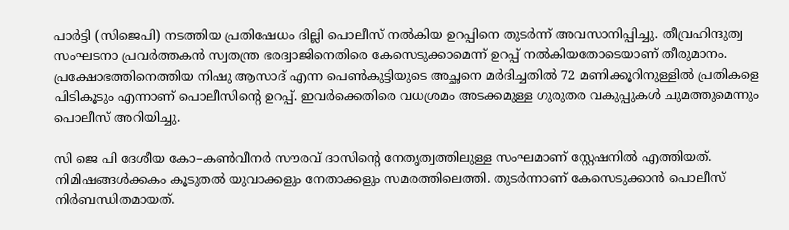പാർട്ടി (സിജെപി) നടത്തിയ പ്രതിഷേധം ദില്ലി പൊലീസ് നൽകിയ ഉറപ്പിനെ തുടർന്ന് അവസാനിപ്പിച്ചു. തീവ്രഹിന്ദുത്വ സംഘടനാ പ്രവർത്തകൻ സ്വതന്ത്ര ഭരദ്വാജിനെതിരെ കേസെടുക്കാമെന്ന് ഉറപ്പ് നൽകിയതോടെയാണ് തീരുമാനം. പ്രക്ഷോഭത്തിനെത്തിയ നിഷു ആസാദ് എന്ന പെൺകുട്ടിയുടെ അച്ഛനെ മർദിച്ചതിൽ 72 മണിക്കൂറിനുള്ളിൽ പ്രതികളെ പിടികൂടും എന്നാണ് പൊലീസിന്റെ ഉറപ്പ്. ഇവർക്കെതിരെ വധശ്രമം അടക്കമുള്ള ഗുരുതര വകുപ്പുകൾ ചുമത്തുമെന്നും പൊലീസ് അറിയിച്ചു.

സി ജെ പി ദേശീയ കോ–കണ്‍വീനര്‍ സൗരവ് ദാസിന്റെ നേതൃത്വത്തിലുള്ള സംഘമാണ് സ്റ്റേഷനിൽ എത്തിയത്. നിമിഷങ്ങൾക്കകം കൂടുതൽ യുവാക്കളും നേതാക്കളും സമരത്തിലെത്തി. തുടർന്നാണ് കേസെടുക്കാൻ പൊലീസ് നിർ‌ബന്ധിതമായത്.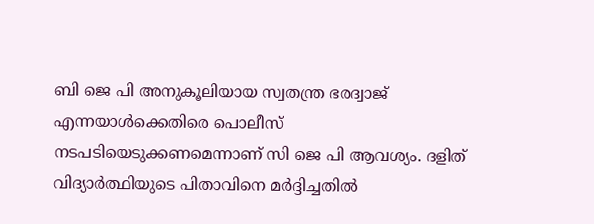ബി ജെ പി അനുകൂലിയായ സ്വതന്ത്ര ഭരദ്വാജ് എന്നയാള്‍ക്കെതിരെ പൊലീസ് നടപടിയെടുക്കണമെന്നാണ് സി ജെ പി ആവശ്യം. ദളിത് വിദ്യാർത്ഥിയുടെ പിതാവിനെ മർദ്ദിച്ചതിൽ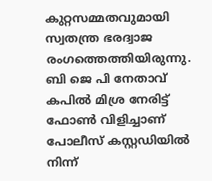കുറ്റസമ്മതവുമായി സ്വതന്ത്ര ഭരദ്വാജ രംഗത്തെത്തിയിരുന്നു. ബി ജെ പി നേതാവ് കപിൽ മിശ്ര നേരിട്ട് ഫോൺ വിളിച്ചാണ് പോലീസ് കസ്റ്റഡിയിൽ നിന്ന്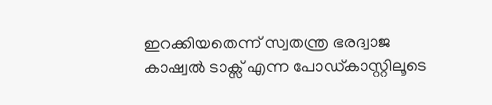ഇറക്കിയതെന്ന് സ്വതന്ത്ര ഭരദ്വാജ കാഷ്വൽ ടാക്സ് എന്ന പോഡ്കാസ്റ്റിലൂടെ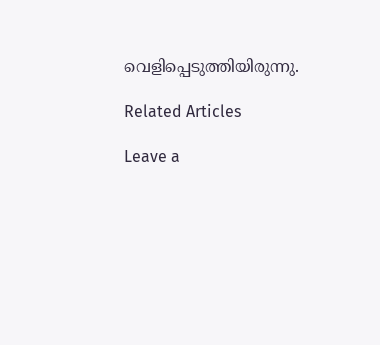വെളിപ്പെടുത്തിയിരുന്നു.

Related Articles

Leave a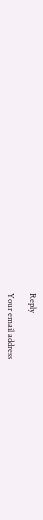Reply

Your email address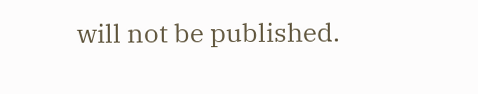will not be published.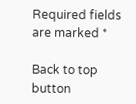Required fields are marked *

Back to top button